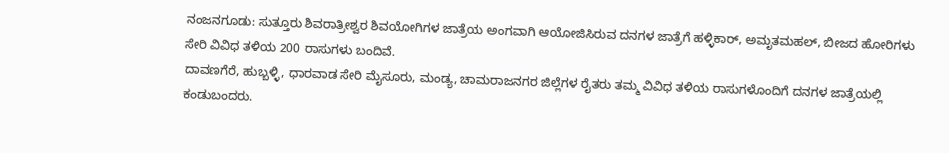ನಂಜನಗೂಡು: ಸುತ್ತೂರು ಶಿವರಾತ್ರೀಶ್ವರ ಶಿವಯೋಗಿಗಳ ಜಾತ್ರೆಯ ಅಂಗವಾಗಿ ಆಯೋಜಿಸಿರುವ ದನಗಳ ಜಾತ್ರೆಗೆ ಹಳ್ಳಿಕಾರ್, ಅಮೃತಮಹಲ್, ಬೀಜದ ಹೋರಿಗಳು ಸೇರಿ ವಿವಿಧ ತಳಿಯ 200 ರಾಸುಗಳು ಬಂದಿವೆ.
ದಾವಣಗೆರೆ, ಹುಬ್ಬಳ್ಳಿ, ಧಾರವಾಡ ಸೇರಿ ಮೈಸೂರು, ಮಂಡ್ಯ, ಚಾಮರಾಜನಗರ ಜಿಲ್ಲೆಗಳ ರೈತರು ತಮ್ಮ ವಿವಿಧ ತಳಿಯ ರಾಸುಗಳೊಂದಿಗೆ ದನಗಳ ಜಾತ್ರೆಯಲ್ಲಿ ಕಂಡುಬಂದರು.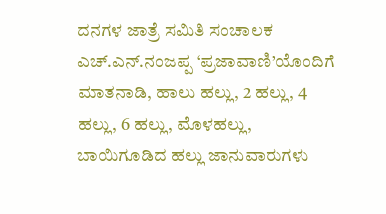ದನಗಳ ಜಾತ್ರೆ ಸಮಿತಿ ಸಂಚಾಲಕ ಎಚ್.ಎನ್.ನಂಜಪ್ಪ ‘ಪ್ರಜಾವಾಣಿ’ಯೊಂದಿಗೆ ಮಾತನಾಡಿ, ಹಾಲು ಹಲ್ಲು, 2 ಹಲ್ಲು, 4 ಹಲ್ಲು, 6 ಹಲ್ಲು, ಮೊಳಹಲ್ಲು, ಬಾಯಿಗೂಡಿದ ಹಲ್ಲು ಜಾನುವಾರುಗಳು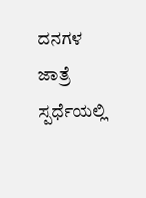ದನಗಳ ಜಾತ್ರೆ ಸ್ಪರ್ಧೆಯಲ್ಲಿ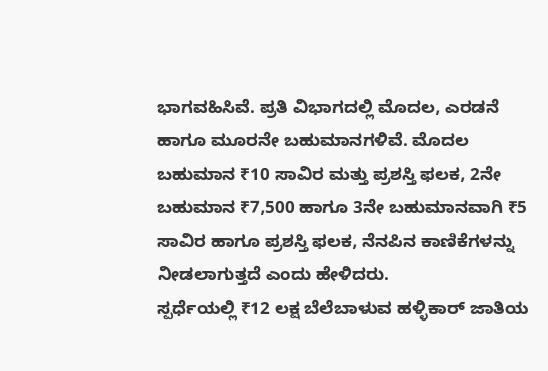ಭಾಗವಹಿಸಿವೆ. ಪ್ರತಿ ವಿಭಾಗದಲ್ಲಿ ಮೊದಲ, ಎರಡನೆ ಹಾಗೂ ಮೂರನೇ ಬಹುಮಾನಗಳಿವೆ. ಮೊದಲ ಬಹುಮಾನ ₹10 ಸಾವಿರ ಮತ್ತು ಪ್ರಶಸ್ತಿ ಫಲಕ, 2ನೇ ಬಹುಮಾನ ₹7,500 ಹಾಗೂ 3ನೇ ಬಹುಮಾನವಾಗಿ ₹5 ಸಾವಿರ ಹಾಗೂ ಪ್ರಶಸ್ತಿ ಫಲಕ, ನೆನಪಿನ ಕಾಣಿಕೆಗಳನ್ನು ನೀಡಲಾಗುತ್ತದೆ ಎಂದು ಹೇಳಿದರು.
ಸ್ಪರ್ಧೆಯಲ್ಲಿ ₹12 ಲಕ್ಷ ಬೆಲೆಬಾಳುವ ಹಳ್ಳಿಕಾರ್ ಜಾತಿಯ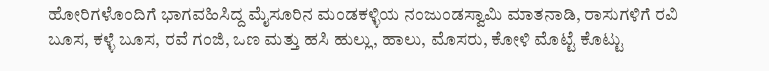ಹೋರಿಗಳೊಂದಿಗೆ ಭಾಗವಹಿಸಿದ್ದ ಮೈಸೂರಿನ ಮಂಡಕಳ್ಳಿಯ ನಂಜುಂಡಸ್ವಾಮಿ ಮಾತನಾಡಿ, ರಾಸುಗಳಿಗೆ ರವಿ ಬೂಸ, ಕಳ್ಳೆ ಬೂಸ, ರವೆ ಗಂಜಿ, ಒಣ ಮತ್ತು ಹಸಿ ಹುಲ್ಲು, ಹಾಲು, ಮೊಸರು, ಕೋಳಿ ಮೊಟ್ಟೆ ಕೊಟ್ಟು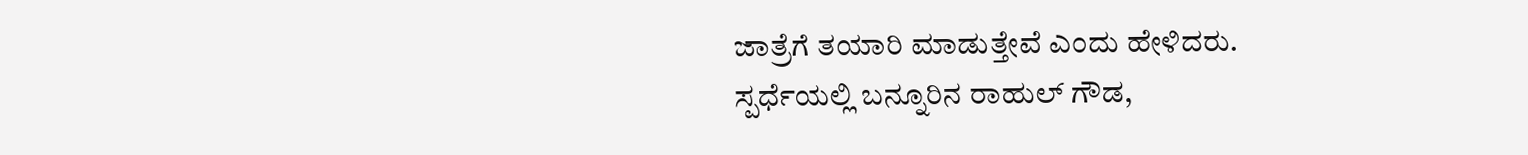ಜಾತ್ರೆಗೆ ತಯಾರಿ ಮಾಡುತ್ತೇವೆ ಎಂದು ಹೇಳಿದರು.
ಸ್ಪರ್ಧೆಯಲ್ಲಿ ಬನ್ನೂರಿನ ರಾಹುಲ್ ಗೌಡ,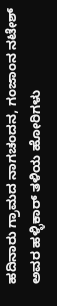ಹದಿನಾರು ಗ್ರಾಮದ ನಾಗಚಂದನ, ಗಂಜಾಂನ ನಟೇಶ್ ಅವರ ಹಳ್ಳಿಕಾರ್ ತಳಿಯ ಹೋರಿಗಳು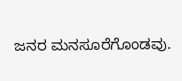ಜನರ ಮನಸೂರೆಗೊಂಡವು.